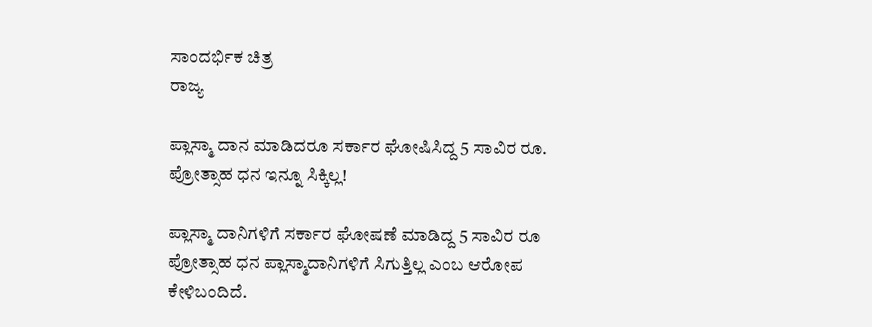ಸಾಂದರ್ಭಿಕ ಚಿತ್ರ
ರಾಜ್ಯ

ಪ್ಲಾಸ್ಮಾ ದಾನ ಮಾಡಿದರೂ ಸರ್ಕಾರ ಘೋಷಿಸಿದ್ದ 5 ಸಾವಿರ ರೂ. ಪ್ರೋತ್ಸಾಹ ಧನ ಇನ್ನೂ ಸಿಕ್ಕಿಲ್ಲ!

ಪ್ಲಾಸ್ಮಾ ದಾನಿಗಳಿಗೆ ಸರ್ಕಾರ ಘೋಷಣೆ ಮಾಡಿದ್ದ 5 ಸಾವಿರ ರೂ ಪ್ರೋತ್ಸಾಹ ಧನ ಪ್ಲಾಸ್ಮಾದಾನಿಗಳಿಗೆ ಸಿಗುತ್ತಿಲ್ಲ ಎಂಬ ಆರೋಪ ಕೇಳಿಬಂದಿದೆ.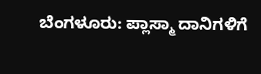ಬೆಂಗಳೂರು: ಪ್ಲಾಸ್ಮಾ ದಾನಿಗಳಿಗೆ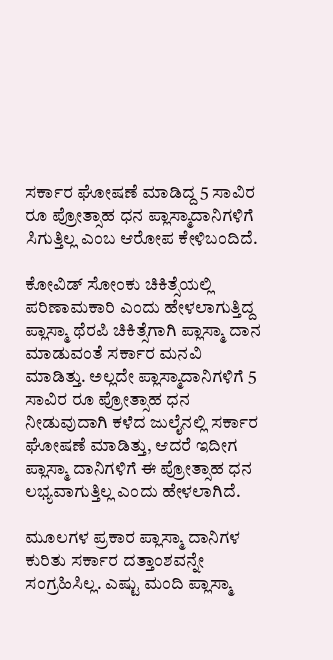ಸರ್ಕಾರ ಘೋಷಣೆ ಮಾಡಿದ್ದ 5 ಸಾವಿರ ರೂ ಪ್ರೋತ್ಸಾಹ ಧನ ಪ್ಲಾಸ್ಮಾದಾನಿಗಳಿಗೆ ಸಿಗುತ್ತಿಲ್ಲ ಎಂಬ ಆರೋಪ ಕೇಳಿಬಂದಿದೆ.

ಕೋವಿಡ್ ಸೋಂಕು ಚಿಕಿತ್ಸೆಯಲ್ಲಿ ಪರಿಣಾಮಕಾರಿ ಎಂದು ಹೇಳಲಾಗುತ್ತಿದ್ದ ಪ್ಲಾಸ್ಮಾ ಥೆರಪಿ ಚಿಕಿತ್ಸೆಗಾಗಿ ಪ್ಲಾಸ್ಮಾ ದಾನ ಮಾಡುವಂತೆ ಸರ್ಕಾರ ಮನವಿ ಮಾಡಿತ್ತು. ಅಲ್ಲದೇ ಪ್ಲಾಸ್ಮಾದಾನಿಗಳಿಗೆ 5 ಸಾವಿರ ರೂ ಪ್ರೋತ್ಸಾಹ ಧನ ನೀಡುವುದಾಗಿ ಕಳೆದ ಜುಲೈನಲ್ಲಿ ಸರ್ಕಾರ ಘೋಷಣೆ ಮಾಡಿತ್ತು, ಆದರೆ ಇದೀಗ  ಪ್ಲಾಸ್ಮಾ ದಾನಿಗಳಿಗೆ ಈ ಪ್ರೋತ್ಸಾಹ ಧನ ಲಭ್ಯವಾಗುತ್ತಿಲ್ಲ ಎಂದು ಹೇಳಲಾಗಿದೆ.

ಮೂಲಗಳ ಪ್ರಕಾರ ಪ್ಲಾಸ್ಮಾ ದಾನಿಗಳ ಕುರಿತು ಸರ್ಕಾರ ದತ್ತಾಂಶವನ್ನೇ ಸಂಗ್ರಹಿಸಿಲ್ಲ. ಎಷ್ಟು ಮಂದಿ ಪ್ಲಾಸ್ಮಾ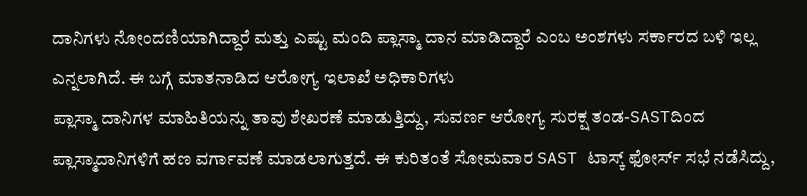ದಾನಿಗಳು ನೋಂದಣಿಯಾಗಿದ್ದಾರೆ ಮತ್ತು ಎಷ್ಟು ಮಂದಿ ಪ್ಲಾಸ್ಮಾ ದಾನ ಮಾಡಿದ್ದಾರೆ ಎಂಬ ಅಂಶಗಳು ಸರ್ಕಾರದ ಬಳಿ ಇಲ್ಲ ಎನ್ನಲಾಗಿದೆ. ಈ ಬಗ್ಗೆ ಮಾತನಾಡಿದ ಆರೋಗ್ಯ ಇಲಾಖೆ ಅಧಿಕಾರಿಗಳು
ಪ್ಲಾಸ್ಮಾ ದಾನಿಗಳ ಮಾಹಿತಿಯನ್ನು ತಾವು ಶೇಖರಣೆ ಮಾಡುತ್ತಿದ್ದು, ಸುವರ್ಣ ಆರೋಗ್ಯ ಸುರಕ್ಷ ತಂಡ-SASTದಿಂದ ಪ್ಲಾಸ್ಮಾದಾನಿಗಳಿಗೆ ಹಣ ವರ್ಗಾವಣೆ ಮಾಡಲಾಗುತ್ತದೆ. ಈ ಕುರಿತಂತೆ ಸೋಮವಾರ SAST ಟಾಸ್ಕ್ ಫೋರ್ಸ್ ಸಭೆ ನಡೆಸಿದ್ದು,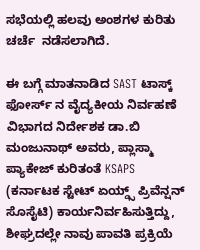ಸಭೆಯಲ್ಲಿ ಹಲವು ಅಂಶಗಳ ಕುರಿತು ಚರ್ಚೆ  ನಡೆಸಲಾಗಿದೆ.

ಈ ಬಗ್ಗೆ ಮಾತನಾಡಿದ SAST ಟಾಸ್ಕ್ ಫೋರ್ಸ್ ನ ವೈದ್ಯಕೀಯ ನಿರ್ವಹಣೆ ವಿಭಾಗದ ನಿರ್ದೇಶಕ ಡಾ.ಬಿ ಮಂಜುನಾಥ್ ಅವರು, ಪ್ಲಾಸ್ಮಾ ಪ್ಯಾಕೇಜ್‌ ಕುರಿತಂತೆ KSAPS (ಕರ್ನಾಟಕ ಸ್ಟೇಟ್ ಏಯ್ಡ್ಸ್ ಪ್ರಿವೆನ್ಷನ್ ಸೊಸೈಟಿ) ಕಾರ್ಯನಿರ್ವಹಿಸುತ್ತಿದ್ದು, ಶೀಘ್ರದಲ್ಲೇ ನಾವು ಪಾವತಿ ಪ್ರಕ್ರಿಯೆ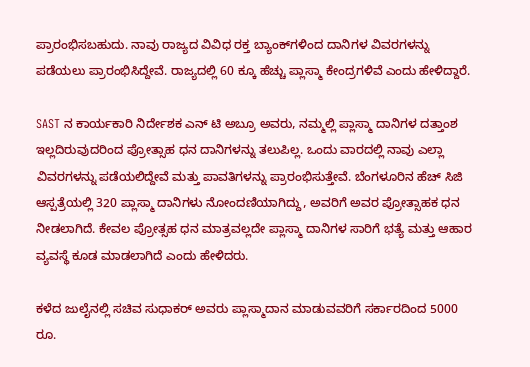ಪ್ರಾರಂಭಿಸಬಹುದು. ನಾವು ರಾಜ್ಯದ ವಿವಿಧ ರಕ್ತ ಬ್ಯಾಂಕ್‌ಗಳಿಂದ ದಾನಿಗಳ ವಿವರಗಳನ್ನು ಪಡೆಯಲು ಪ್ರಾರಂಭಿಸಿದ್ದೇವೆ. ರಾಜ್ಯದಲ್ಲಿ 60 ಕ್ಕೂ ಹೆಚ್ಚು ಪ್ಲಾಸ್ಮಾ ಕೇಂದ್ರಗಳಿವೆ ಎಂದು ಹೇಳಿದ್ದಾರೆ.

SAST ನ ಕಾರ್ಯಕಾರಿ ನಿರ್ದೇಶಕ ಎನ್ ಟಿ ಅಬ್ರೂ ಅವರು, ನಮ್ಮಲ್ಲಿ ಪ್ಲಾಸ್ಮಾ ದಾನಿಗಳ ದತ್ತಾಂಶ ಇಲ್ಲದಿರುವುದರಿಂದ ಪ್ರೋತ್ಸಾಹ ಧನ ದಾನಿಗಳನ್ನು ತಲುಪಿಲ್ಲ. ಒಂದು ವಾರದಲ್ಲಿ ನಾವು ಎಲ್ಲಾ ವಿವರಗಳನ್ನು ಪಡೆಯಲಿದ್ದೇವೆ ಮತ್ತು ಪಾವತಿಗಳನ್ನು ಪ್ರಾರಂಭಿಸುತ್ತೇವೆ. ಬೆಂಗಳೂರಿನ ಹೆಚ್ ಸಿಜಿ  ಆಸ್ಪತ್ರೆಯಲ್ಲಿ 320 ಪ್ಲಾಸ್ಮಾ ದಾನಿಗಳು ನೋಂದಣಿಯಾಗಿದ್ದು, ಅವರಿಗೆ ಅವರ ಪ್ರೋತ್ಸಾಹಕ ಧನ ನೀಡಲಾಗಿದೆ. ಕೇವಲ ಪ್ರೋತ್ಸಹ ಧನ ಮಾತ್ರವಲ್ಲದೇ ಪ್ಲಾಸ್ಮಾ ದಾನಿಗಳ ಸಾರಿಗೆ ಭತ್ಯೆ ಮತ್ತು ಆಹಾರ ವ್ಯವಸ್ಥೆ ಕೂಡ ಮಾಡಲಾಗಿದೆ ಎಂದು ಹೇಳಿದರು.

ಕಳೆದ ಜುಲೈನಲ್ಲಿ ಸಚಿವ ಸುಧಾಕರ್ ಅವರು ಪ್ಲಾಸ್ಮಾದಾನ ಮಾಡುವವರಿಗೆ ಸರ್ಕಾರದಿಂದ 5000 ರೂ.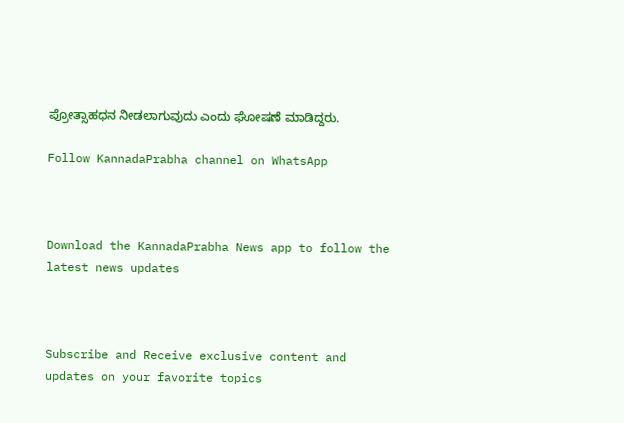ಪ್ರೋತ್ಸಾಹಧನ ನೀಡಲಾಗುವುದು ಎಂದು ಘೋಷಣೆ ಮಾಡಿದ್ದರು.

Follow KannadaPrabha channel on WhatsApp



Download the KannadaPrabha News app to follow the latest news updates



Subscribe and Receive exclusive content and updates on your favorite topics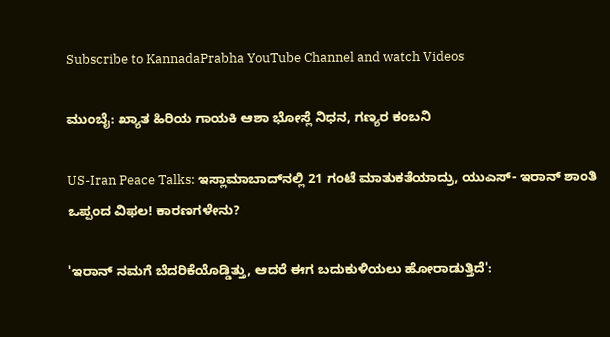Subscribe to KannadaPrabha YouTube Channel and watch Videos

ಮುಂಬೈ: ಖ್ಯಾತ ಹಿರಿಯ ಗಾಯಕಿ ಆಶಾ ಭೋಸ್ಲೆ ನಿಧನ, ಗಣ್ಯರ ಕಂಬನಿ

US-Iran Peace Talks: ಇಸ್ಲಾಮಾಬಾದ್‌ನಲ್ಲಿ 21 ಗಂಟೆ ಮಾತುಕತೆಯಾದ್ರು, ಯುಎಸ್- ಇರಾನ್ ಶಾಂತಿ ಒಪ್ಪಂದ ವಿಫಲ! ಕಾರಣಗಳೇನು?

'ಇರಾನ್ ನಮಗೆ ಬೆದರಿಕೆಯೊಡ್ಡಿತ್ತು, ಆದರೆ ಈಗ ಬದುಕುಳಿಯಲು ಹೋರಾಡುತ್ತಿದೆ':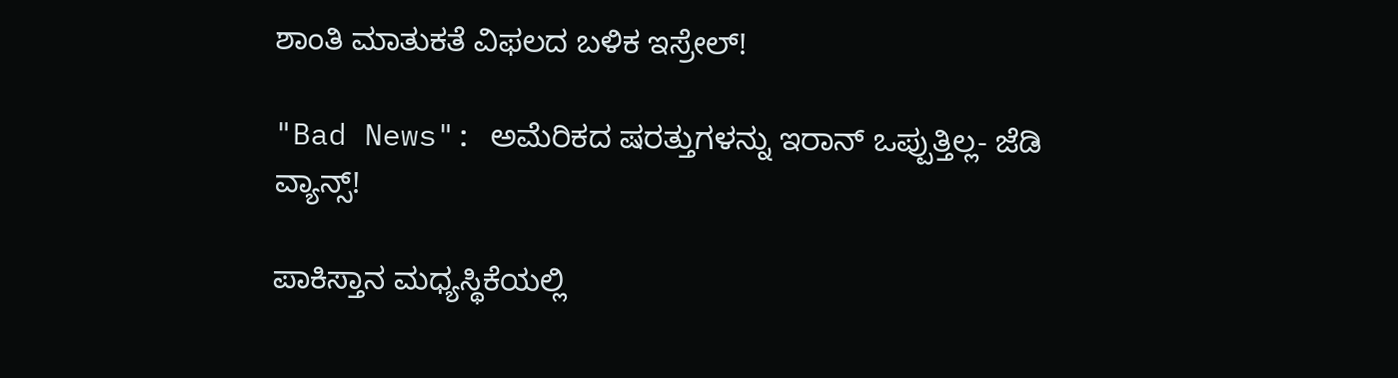ಶಾಂತಿ ಮಾತುಕತೆ ವಿಫಲದ ಬಳಿಕ ಇಸ್ರೇಲ್!

"Bad News": ಅಮೆರಿಕದ ಷರತ್ತುಗಳನ್ನು ಇರಾನ್ ಒಪ್ಪುತ್ತಿಲ್ಲ- ಜೆಡಿ ವ್ಯಾನ್ಸ್!

ಪಾಕಿಸ್ತಾನ ಮಧ್ಯಸ್ಥಿಕೆಯಲ್ಲಿ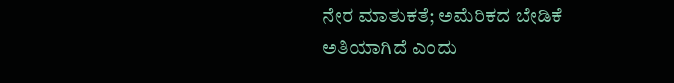ನೇರ ಮಾತುಕತೆ; ಅಮೆರಿಕದ ಬೇಡಿಕೆ ಅತಿಯಾಗಿದೆ ಎಂದು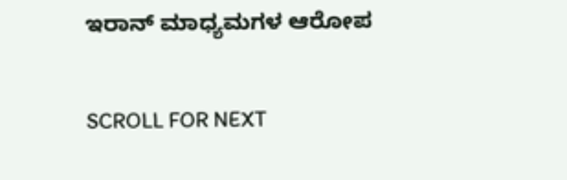ಇರಾನ್ ಮಾಧ್ಯಮಗಳ ಆರೋಪ

SCROLL FOR NEXT